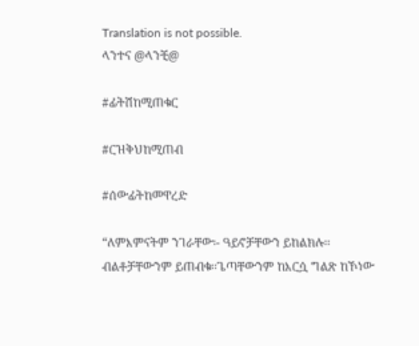Translation is not possible.
ላንተና @ላንቺ@

#ፊትሽከሚጠቁር

#ርዝቅህከሚጠብ

#ሰውፊትከመዋረድ

“ለምእምናትም ንገራቸው፡- ዓይኖቻቸውን ይከልክሉ፡፡
ብልቶቻቸውንም ይጠብቁ፡፡ጌጣቸውንም ከእርሷ ግልጽ ከኾነው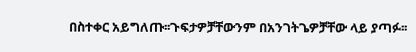በስተቀር አይግለጡ፡፡ጉፍታዎቻቸውንም በአንገትጌዎቻቸው ላይ ያጣፉ፡፡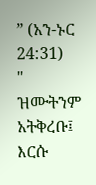” (አን-ኑር 24:31)
" ዝሙትንም አትቅረቡ፤ እርሱ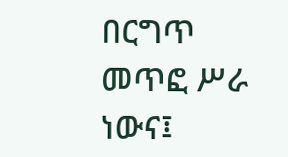በርግጥ መጥፎ ሥራ ነውና፤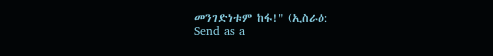መንገድነቱም ከፋ!" (ኢስራዕ:
Send as a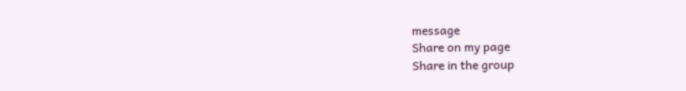message
Share on my page
Share in the group